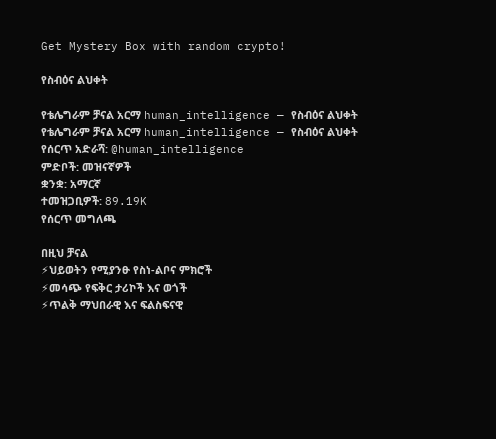Get Mystery Box with random crypto!

የስብዕና ልህቀት

የቴሌግራም ቻናል አርማ human_intelligence — የስብዕና ልህቀት
የቴሌግራም ቻናል አርማ human_intelligence — የስብዕና ልህቀት
የሰርጥ አድራሻ: @human_intelligence
ምድቦች: መዝናኛዎች
ቋንቋ: አማርኛ
ተመዝጋቢዎች: 89.19K
የሰርጥ መግለጫ

በዚህ ቻናል
⚡ህይወትን የሚያንፁ የስነ-ልቦና ምክሮች
⚡መሳጭ የፍቅር ታሪኮች እና ወጎች
⚡ጥልቅ ማህበራዊ እና ፍልስፍናዊ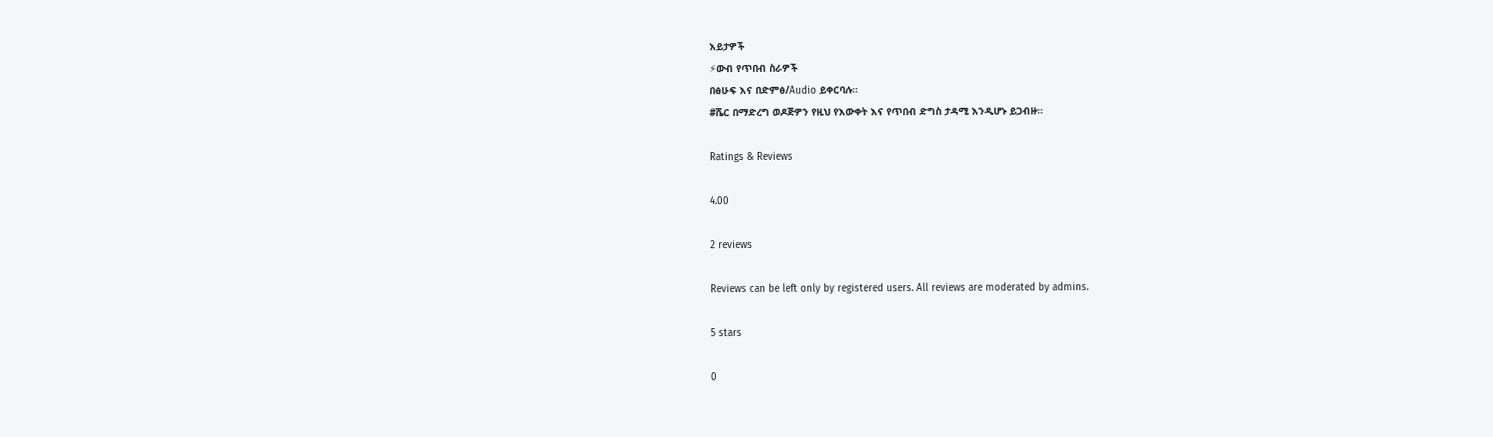እይታዎች
⚡ውብ የጥበብ ስራዎች
በፅሁፍ እና በድምፅ/Audio ይቀርባሉ።
#ሼር በማድረግ ወዶጅዎን የዚህ የእውቀት እና የጥበብ ድግስ ታዳሚ እንዲሆኑ ይጋብዙ።

Ratings & Reviews

4.00

2 reviews

Reviews can be left only by registered users. All reviews are moderated by admins.

5 stars

0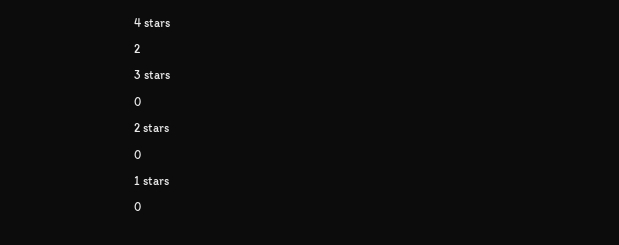4 stars

2

3 stars

0

2 stars

0

1 stars

0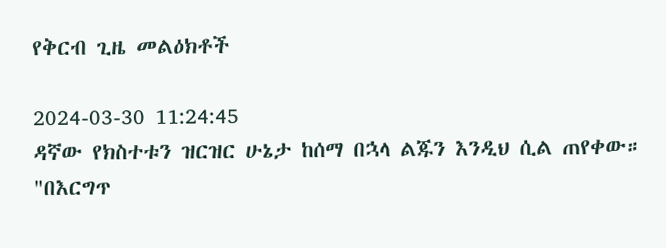የቅርብ ጊዜ መልዕክቶች

2024-03-30 11:24:45
ዳኛው የክስተቱን ዝርዝር ሁኔታ ከሰማ በኋላ ልጁን እንዲህ ሲል ጠየቀው።
"በእርግጥ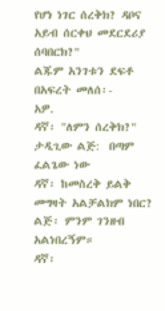የሆነ ነገር ሰረቅክ? ዳቦና አይብ ሰርቀህ መደርደሪያ ሰባበርክ?"
ልጁም አንገቱን ደፍቶ በአፍረት መለሰ፡-
አዎ.
ዳኛ፡ "ለምን ሰረቅክ?"
ታዲጊው ልጅ:  በጣም ፈልጌው ነው
ዳኛ፡ ከመስረቅ ይልቅ መግዛት አልቻልክም ነበር?
ልጅ፡ ምንም ገንዘብ አልነበረኝም።
ዳኛ፡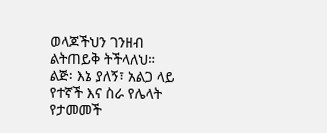ወላጆችህን ገንዘብ ልትጠይቅ ትችላለህ።
ልጅ፡ እኔ ያለኝ፣ አልጋ ላይ የተኛች እና ስራ የሌላት የታመመች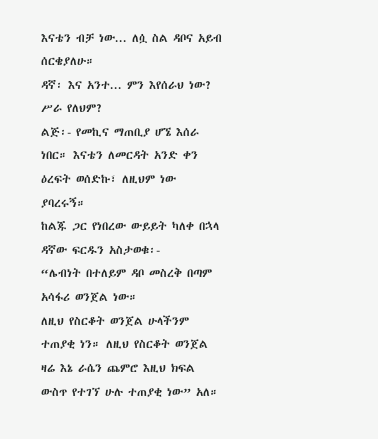እናቴን ብቻ ነው... ለሷ ስል ዳቦና አይብ ሰርቄያለሁ።
ዳኛ፡ እና አንተ... ምን እየሰራህ ነው? ሥራ የለህም?
ልጅ፡- የመኪና ማጠቢያ ሆኜ እሰራ ነበር። እናቴን ለመርዳት አንድ ቀን ዕረፍት ወሰድኩ፣ ለዚህም ነው ያባረሩኝ።
ከልጁ ጋር የነበረው ውይይት ካለቀ በኋላ ዳኛው ፍርዱን አስታወቁ፡-
“ሌብነት በተለይም ዳቦ መስረቅ በጣም አሳፋሪ ወንጀል ነው።
ለዚህ የስርቆት ወንጀል ሁላችንም ተጠያቂ ነን። ለዚህ የስርቆት ወንጀል ዛሬ እኔ ራሴን ጨምሮ እዚህ ክፍል ውስጥ የተገኘ ሁሉ ተጠያቂ ነው” አለ።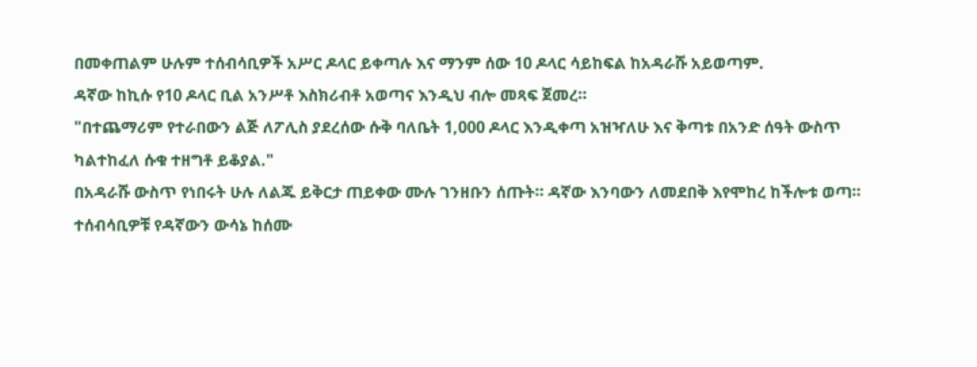በመቀጠልም ሁሉም ተሰብሳቢዎች አሥር ዶላር ይቀጣሉ እና ማንም ሰው 10 ዶላር ሳይከፍል ከአዳራሹ አይወጣም.
ዳኛው ከኪሱ የ10 ዶላር ቢል አንሥቶ እስክሪብቶ አወጣና እንዲህ ብሎ መጻፍ ጀመረ።
"በተጨማሪም የተራበውን ልጅ ለፖሊስ ያደረሰው ሱቅ ባለቤት 1,000 ዶላር እንዲቀጣ አዝዣለሁ እና ቅጣቱ በአንድ ሰዓት ውስጥ ካልተከፈለ ሱቁ ተዘግቶ ይቆያል."
በአዳራሹ ውስጥ የነበሩት ሁሉ ለልጁ ይቅርታ ጠይቀው ሙሉ ገንዘቡን ሰጡት። ዳኛው እንባውን ለመደበቅ እየሞከረ ከችሎቱ ወጣ።
ተሰብሳቢዎቹ የዳኛውን ውሳኔ ከሰሙ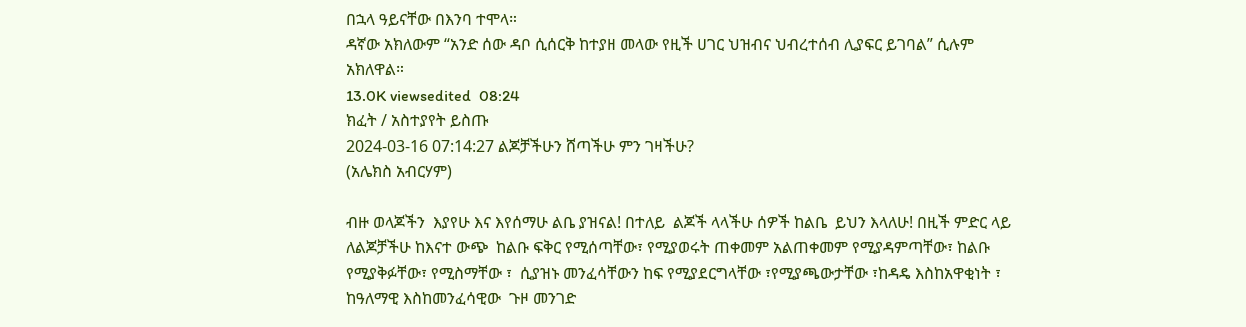በኋላ ዓይናቸው በእንባ ተሞላ።
ዳኛው አክለውም “አንድ ሰው ዳቦ ሲሰርቅ ከተያዘ መላው የዚች ሀገር ህዝብና ህብረተሰብ ሊያፍር ይገባል” ሲሉም አክለዋል።
13.0K viewsedited  08:24
ክፈት / አስተያየት ይስጡ
2024-03-16 07:14:27 ልጆቻችሁን ሸጣችሁ ምን ገዛችሁ?
(አሌክስ አብርሃም)

ብዙ ወላጆችን  እያየሁ እና እየሰማሁ ልቤ ያዝናል! በተለይ  ልጆች ላላችሁ ሰዎች ከልቤ  ይህን እላለሁ! በዚች ምድር ላይ ለልጆቻችሁ ከእናተ ውጭ  ከልቡ ፍቅር የሚሰጣቸው፣ የሚያወሩት ጠቀመም አልጠቀመም የሚያዳምጣቸው፣ ከልቡ የሚያቅፉቸው፣ የሚስማቸው ፣  ሲያዝኑ መንፈሳቸውን ከፍ የሚያደርግላቸው ፣የሚያጫውታቸው ፣ከዳዴ እስከአዋቂነት ፣ ከዓለማዊ እስከመንፈሳዊው  ጉዞ መንገድ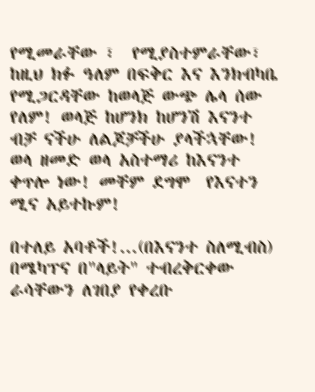የሚመራቸው ፣  የሚያስተምራቸው፣ ከዚህ ክፉ ዓለም በፍቅር እና እንክብካቤ የሚጋርዳቸው ከወላጅ ውጭ ሌላ ሰው የለም! ወላጅ ከሆንክ ከሆንሽ እናንተ ብቻ ናችሁ ለልጆቻችሁ ያላችኋቸው! ወላ ዘመድ ወላ አስተማሪ ከእናንተ ቀጥሎ ነው! መቸም ደግሞ  የእናተን ሚና አይተኩም!

በተለይ አባቶች!...(በእናንተ ስለሚብስ) በሜካፕና በ"ላይት" ተብረቅርቀው ራሳቸውን ለገበያ የቀረቡ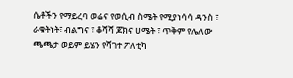ሴቶችን የማይረባ ወሬና የወሲብ ስሜት የሚያነሳሳ ዳንስ ፣ ራቁትነት፣ ብልግና ፣ ቆሻሻ ጆክና ሀሜት ፣ ጥቅም የሌለው ጫጫታ ወይም ይሄን የሻገተ ፖለቲካ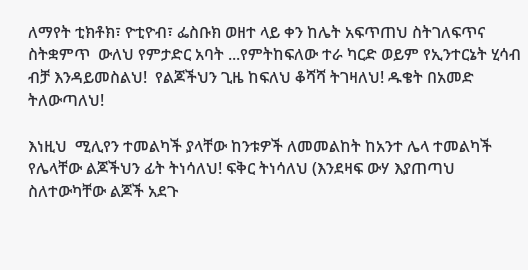ለማየት ቲክቶክ፣ ዮቲዮብ፣ ፌስቡክ ወዘተ ላይ ቀን ከሌት አፍጥጠህ ስትገለፍጥና ስትቋምጥ  ውለህ የምታድር አባት ...የምትከፍለው ተራ ካርድ ወይም የኢንተርኔት ሂሳብ ብቻ እንዳይመስልህ!  የልጆችህን ጊዜ ከፍለህ ቆሻሻ ትገዛለህ! ዱቄት በአመድ ትለውጣለህ!

እነዚህ  ሚሊየን ተመልካች ያላቸው ከንቱዎች ለመመልከት ከአንተ ሌላ ተመልካች የሌላቸው ልጆችህን ፊት ትነሳለህ! ፍቅር ትነሳለህ (እንደዛፍ ውሃ እያጠጣህ ስለተውካቸው ልጆች አደጉ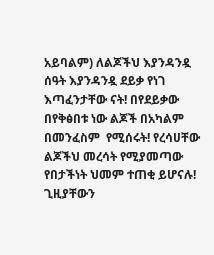አይባልም) ለልጆችህ እያንዳንዷ ሰዓት እያንዳንዷ ደይቃ የነገ እጣፈንታቸው ናት! በየደይቃው በየቅፅበቱ ነው ልጆች በአካልም በመንፈስም  የሚሰሩት! የረሳሀቸው ልጆችህ መረሳት የሚያመጣው የበታችነት ህመም ተጠቂ ይሆናሉ! ጊዚያቸውን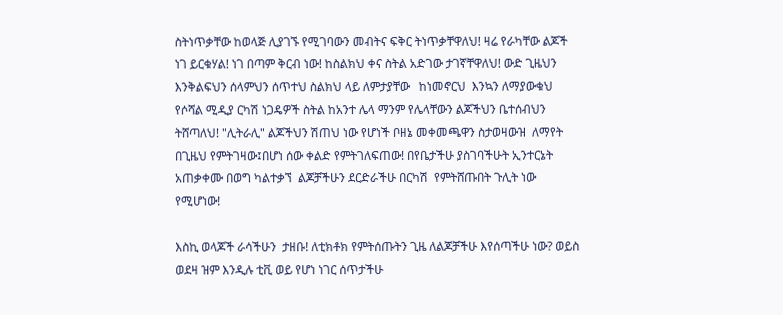ስትነጥቃቸው ከወላጅ ሊያገኙ የሚገባውን መብትና ፍቅር ትነጥቃቸዋለህ! ዛሬ የራካቸው ልጆች ነገ ይርቁሃል! ነገ በጣም ቅርብ ነው! ከስልክህ ቀና ስትል አድገው ታገኛቸዋለህ! ውድ ጊዜህን እንቅልፍህን ሰላምህን ሰጥተህ ስልክህ ላይ ለምታያቸው   ከነመኖርህ  እንኳን ለማያውቁህ የሶሻል ሚዲያ ርካሽ ነጋዴዎች ስትል ከአንተ ሌላ ማንም የሌላቸውን ልጆችህን ቤተሰብህን ትሸጣለህ! "ሊትራሊ" ልጆችህን ሽጠህ ነው የሆነች ቦዘኔ መቀመጫዋን ስታወዛውዝ  ለማየት በጊዜህ የምትገዛው፤በሆነ ሰው ቀልድ የምትገለፍጠው! በየቤታችሁ ያስገባችሁት ኢንተርኔት አጠቃቀሙ በወግ ካልተቃኘ  ልጆቻችሁን ደርድራችሁ በርካሽ  የምትሸጡበት ጉሊት ነው የሚሆነው!

እስኪ ወላጆች ራሳችሁን  ታዘቡ! ለቲክቶክ የምትሰጡትን ጊዜ ለልጆቻችሁ እየሰጣችሁ ነው? ወይስ ወደዛ ዝም እንዲሉ ቲቪ ወይ የሆነ ነገር ሰጥታችሁ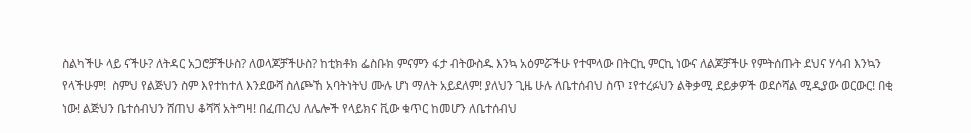ስልካችሁ ላይ ናችሁ? ለትዳር አጋሮቻችሁስ? ለወላጆቻችሁስ? ከቲክቶክ ፌስቡክ ምናምን ፋታ ብትውስዱ እንኳ አዕምሯችሁ የተሞላው በትርኪ ምርኪ ነውና ለልጆቻችሁ የምትሰጡት ደህና ሃሳብ እንኳን የላችሁም!  ስምህ የልጅህን ስም እየተከተለ እንደውሻ ስለጮኸ አባትነትህ ሙሉ ሆነ ማለት አይደለም! ያለህን ጊዜ ሁሉ ለቤተሰብህ ስጥ ፤የተረፉህን ልቅቃሚ ደይቃዎች ወደሶሻል ሚዲያው ወርውር! በቂ ነው! ልጅህን ቤተሰብህን ሸጠህ ቆሻሻ አትግዛ! በፈጠረህ ለሌሎች የላይክና ቪው ቁጥር ከመሆን ለቤተሰብህ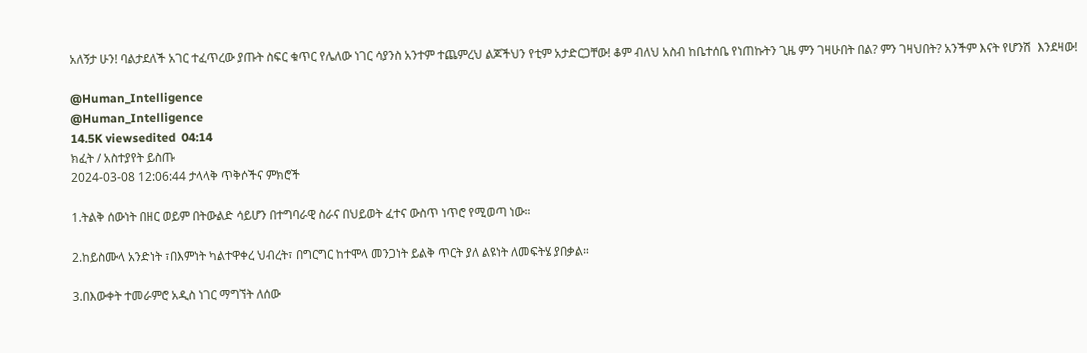አለኝታ ሁን! ባልታደለች አገር ተፈጥረው ያጡት ስፍር ቁጥር የሌለው ነገር ሳያንስ አንተም ተጨምረህ ልጆችህን የቲም አታድርጋቸው! ቆም ብለህ አስብ ከቤተሰቤ የነጠኩትን ጊዜ ምን ገዛሁበት በል? ምን ገዛህበት? አንችም እናት የሆንሽ  እንደዛው!

@Human_Intelligence
@Human_Intelligence
14.5K viewsedited  04:14
ክፈት / አስተያየት ይስጡ
2024-03-08 12:06:44 ታላላቅ ጥቅሶችና ምክሮች

1.ትልቅ ሰውነት በዘር ወይም በትውልድ ሳይሆን በተግባራዊ ስራና በህይወት ፈተና ውስጥ ነጥሮ የሚወጣ ነው።

2.ከይስሙላ አንድነት ፣በእምነት ካልተዋቀረ ህብረት፣ በግርግር ከተሞላ መንጋነት ይልቅ ጥርት ያለ ልዩነት ለመፍትሄ ያበቃል።

3.በእውቀት ተመራምሮ አዲስ ነገር ማግኘት ለሰው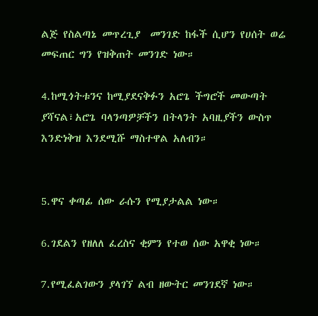ልጅ የስልጣኔ መጥረጊያ  መንገድ ከፋች ሲሆን የሀሰት ወሬ መፍጠር ግን የዝቅጠት መንገድ ነው።

4.ከሚጎትቱንና ከሚያደናቅፉን አሮጌ ችግሮች መውጣት ያሻናል፣አሮጌ ባላንጣዎቻችን በትላንት አባዚያችን ውስጥ እንድነቅዝ እንደሚሹ ማስተዋል አለብን።


5.ዋና ቀጣፊ ሰው ራሱን የሚያታልል ነው።

6.ገደልን የዘለለ ፈረስና ቂምን የተወ ሰው አዋቂ ነው።

7.የሚፈልገውን ያላገኘ ልብ ዘውትር መንገደኛ ነው።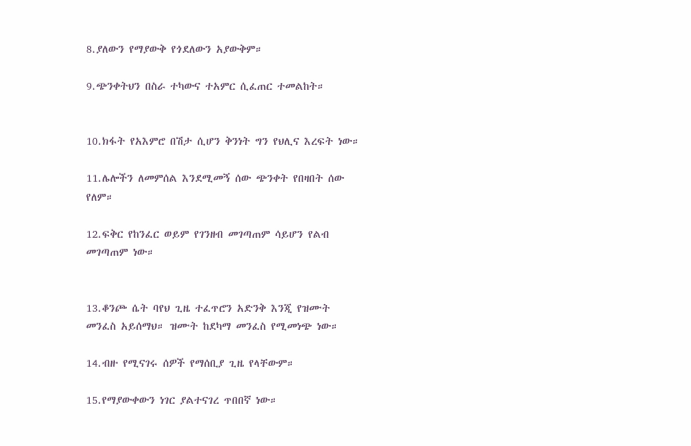8.ያለውን የማያውቅ የጎደለውን አያውቅም።

9.ጭንቀትህን በስራ ተካውና ተአምር ሲፈጠር ተመልከት።


10.ክፋት የአእምሮ በሽታ ሲሆን ቅንነት ግን የህሊና እረፍት ነው።

11.ሌሎችን ለመምሰል እንደሚመኝ ሰው ጭንቀት የበዛበት ሰው የለም።

12.ፍቅር የከንፈር ወይም የገንዘብ መገጣጠም ሳይሆን የልብ መገጣጠም ነው።


13.ቆንጮ ሴት ባየህ ጊዜ ተፈጥሮን አድንቅ እንጂ የዝሙት መንፈስ አይሰማህ። ዝሙት ከደካማ መንፈስ የሚመነጭ ነው።

14.ብዙ የሚናገሩ ሰዎች የማሰቢያ ጊዜ የላቸውም።

15.የማያውቀውን ነገር ያልተናገረ ጥበበኛ ነው።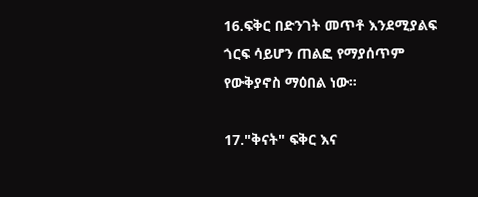16.ፍቅር በድንገት መጥቶ እንደሚያልፍ ጎርፍ ሳይሆን ጠልፎ የማያሰጥም የውቅያኖስ ማዕበል ነው።

17."ቅናት" ፍቅር እና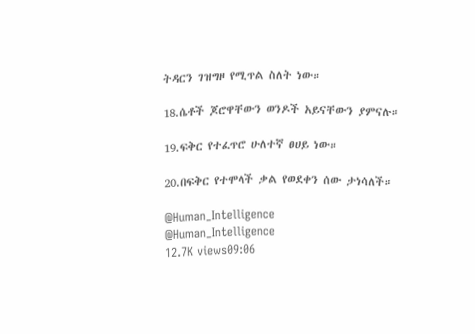ትዳርን ገዝግዞ የሚጥል ስለት ነው።

18.ሴቶች ጆሮዋቸውን ወንዶች አይናቸውን ያምናሉ።

19.ፍቅር የተፈጥሮ ሁለተኛ ፀሀይ ነው።

20.በፍቅር የተሞላች ቃል የወደቀን ሰው ታነሳለች።

@Human_Intelligence
@Human_Intelligence
12.7K views09:06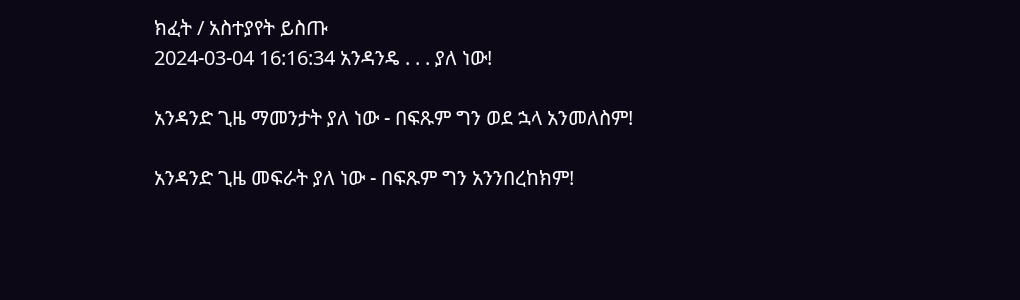ክፈት / አስተያየት ይስጡ
2024-03-04 16:16:34 አንዳንዴ . . . ያለ ነው!

አንዳንድ ጊዜ ማመንታት ያለ ነው - በፍጹም ግን ወደ ኋላ አንመለስም!

አንዳንድ ጊዜ መፍራት ያለ ነው - በፍጹም ግን አንንበረከክም!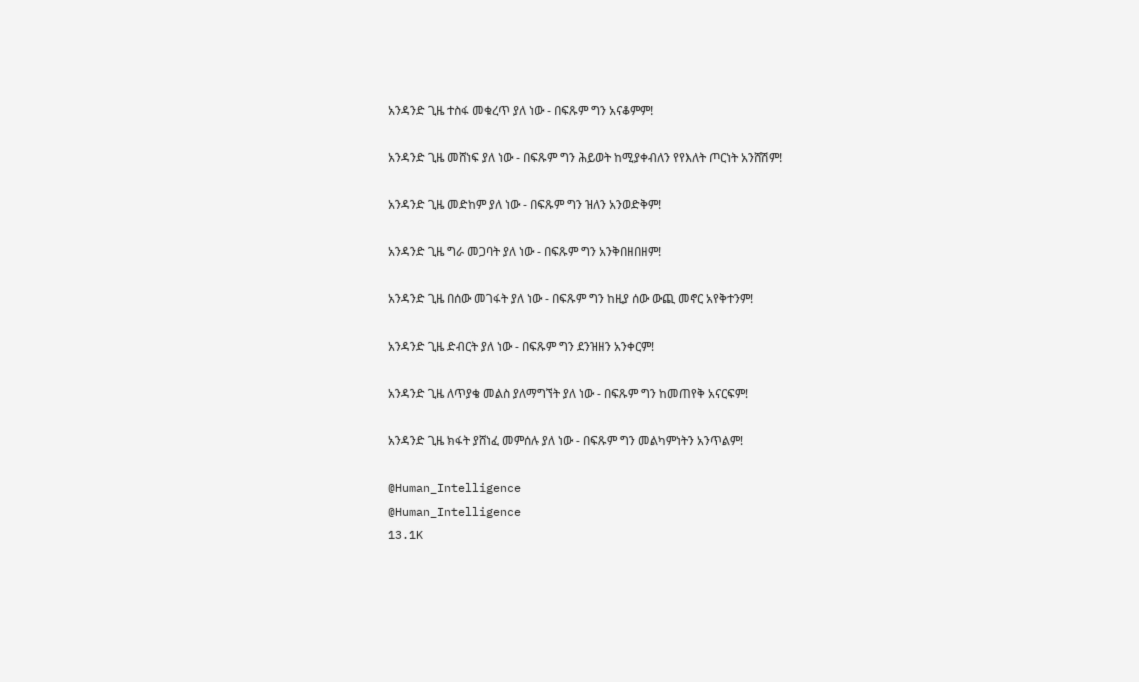አንዳንድ ጊዜ ተስፋ መቁረጥ ያለ ነው - በፍጹም ግን አናቆምም!

አንዳንድ ጊዜ መሸነፍ ያለ ነው - በፍጹም ግን ሕይወት ከሚያቀብለን የየእለት ጦርነት አንሸሽም!

አንዳንድ ጊዜ መድከም ያለ ነው - በፍጹም ግን ዝለን አንወድቅም!

አንዳንድ ጊዜ ግራ መጋባት ያለ ነው - በፍጹም ግን አንቅበዘበዘም!

አንዳንድ ጊዜ በሰው መገፋት ያለ ነው - በፍጹም ግን ከዚያ ሰው ውጪ መኖር አየቅተንም!

አንዳንድ ጊዜ ድብርት ያለ ነው - በፍጹም ግን ደንዝዘን አንቀርም!

አንዳንድ ጊዜ ለጥያቄ መልስ ያለማግኘት ያለ ነው - በፍጹም ግን ከመጠየቅ አናርፍም!

አንዳንድ ጊዜ ክፋት ያሸነፈ መምሰሉ ያለ ነው - በፍጹም ግን መልካምነትን አንጥልም!

@Human_Intelligence
@Human_Intelligence
13.1K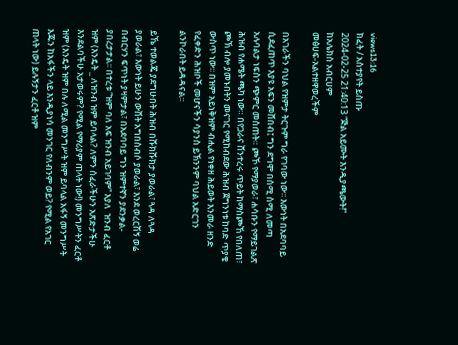views13:16
ክፈት / አስተያየት ይስጡ
2024-02-25 21:40:13 “ጅል አይሙት እንዲያጫውት!”
ከአሌክስ አብርሀም
መፅሀፍ-አልተዘዋወረችም

በአገራችን ባህል የዝምታ ትርጉም ግራ የገባው ነው፡፡ እውነት በአደባባይ ሲደፈጠጥ እያዩ አፍን መሸበብ፤ ግን ደግሞ በስሚ ስሚ ለመጣ አሉባልታ ነፍስን ጭምር መስጠት። ጮኾ የማያወራ፣ ሐሳቡን የማይገልጽ ሕዝብ የሐሜት ጫካ ነው። በየጋራና ሸንተረሩ ጥይት ከማስጮኸ የበለጠ፣ ጮኽ ብሎ ያመኑበትን መናገር የሚከብደው ሕዝብ ጀግንነቱ ከባድ ጥያቄ ውስጥ ነው፡፡ በዝም አይነቅዝም ብሒል የነቀዘ ሕይወት እንመራ ዘንድ የፈቀድን ሕዝቦች መሆናችን ሳያንስ ይኽንንም ባህል አድርገን ልንኮራበት ይዳዳናል፡፡

ይኼ ተወልጄ ያደግሁበት ሕዝብ በሹክሹክታ ያወራል፣ ጓዳ ለጓዳ ያወራል፣ እውነት ይሁን ውሸት አግበስብሶ ያወራል፣ እንደ ወረርሽኝ ወሬ በብርሃን ፍጥነት ያዛምታል፣ በአደባባይ ግን ዝምተኛን ያደንቃል- ያበረታታል፡፡ በተረቱ “ዝም ባለ አፍ ዝንብ አይገባም” እያለ  ዝንብ ፈርቶ ዝም (እንዴት _ ለዝንብ ዝም ይባላል? ለምን ሰፈራችሁን አጽድታችሁ እንደልባችሁ አታወሩም? የሚል የማሪያም ጠላት ነው!) መንግሥትን ፈርቶ ዝም (እንዴት ዝም በሉ ለሚል መንግሥት ዝም ይባላል አፋኝ መንግሥት እጁን ከአፋችን ላይ እንዲያነሳ መንገር የለብንም ወይ? የሚል የአገር ጠላት ነው) ይሉኝታን ፈርቶ ዝም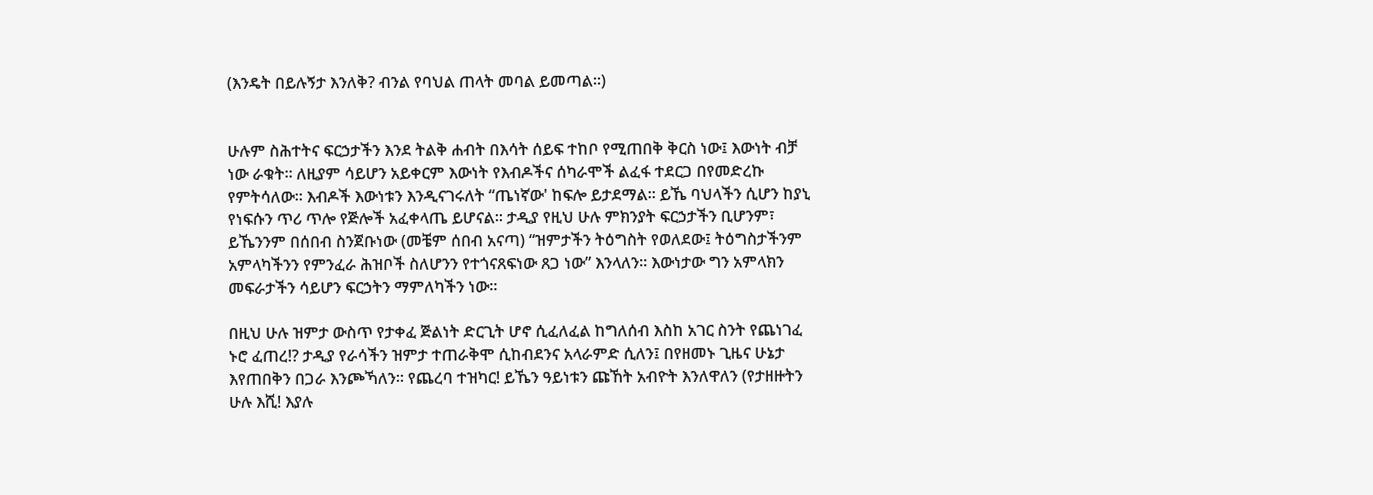(እንዴት በይሉኝታ እንለቅ? ብንል የባህል ጠላት መባል ይመጣል፡፡)


ሁሉም ስሕተትና ፍርኃታችን እንደ ትልቅ ሐብት በእሳት ሰይፍ ተከቦ የሚጠበቅ ቅርስ ነው፤ እውነት ብቻ ነው ራቁት፡፡ ለዚያም ሳይሆን አይቀርም እውነት የእብዶችና ሰካራሞች ልፈፋ ተደርጋ በየመድረኩ የምትሳለው፡፡ እብዶች እውነቱን እንዲናገሩለት “ጤነኛው' ከፍሎ ይታደማል፡፡ ይኼ ባህላችን ሲሆን ከያኒ የነፍሱን ጥሪ ጥሎ የጅሎች አፈቀላጤ ይሆናል፡፡ ታዲያ የዚህ ሁሉ ምክንያት ፍርኃታችን ቢሆንም፣ ይኼንንም በሰበብ ስንጀቡነው (መቼም ሰበብ አናጣ) “ዝምታችን ትዕግስት የወለደው፤ ትዕግስታችንም አምላካችንን የምንፈራ ሕዝቦች ስለሆንን የተጎናጸፍነው ጸጋ ነው” እንላለን፡፡ እውነታው ግን አምላክን መፍራታችን ሳይሆን ፍርኃትን ማምለካችን ነው።

በዚህ ሁሉ ዝምታ ውስጥ የታቀፈ ጅልነት ድርጊት ሆኖ ሲፈለፈል ከግለሰብ እስከ አገር ስንት የጨነገፈ ኑሮ ፈጠረ!? ታዲያ የራሳችን ዝምታ ተጠራቅሞ ሲከብደንና አላራምድ ሲለን፤ በየዘመኑ ጊዜና ሁኔታ እየጠበቅን በጋራ እንጮኻለን። የጨረባ ተዝካር! ይኼን ዓይነቱን ጩኸት አብዮት እንለዋለን (የታዘዙትን ሁሉ እሺ! እያሉ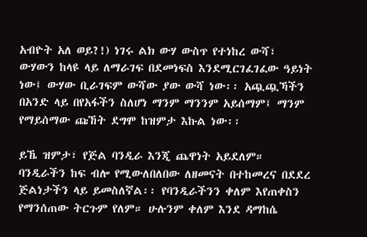አብዮት አለ ወይ?!) ነገሩ ልክ ውሃ ውስጥ የተነከረ ውሻ፣ ውሃውን ከላዩ ላይ ለማራገፍ በደመነፍስ እንደሚርገፈገፈው ዓይነት ነው፤ ውሃው ቢራገፍም ውሻው ያው ውሻ ነው፡፡ አጯጯኻችን በአንድ ላይ በየአፋችን ስለሆነ ማንም ማንንም አይሰማም፤ ማንም የማይሰማው ጩኸት ደግሞ ከዝምታ እኩል ነው፡፡

ይኼ ዝምታ፣ የጅል ባንዲራ እንጂ ጨዋነት አይደለም። ባንዲራችን ከፍ ብሎ የሚውለበለበው ለዘመናት በተከመረና በደደረ ጅልነታችን ላይ ይመስለኛል፡፡ የባንዲራችንን ቀለም እየጠቀስን የማንሰጠው ትርጉም የለም። ሁሉንም ቀለም እንደ ዳማከሴ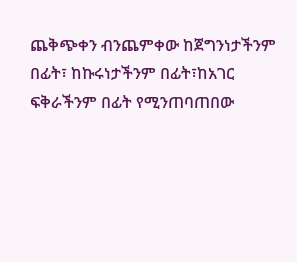ጨቅጭቀን ብንጨምቀው ከጀግንነታችንም በፊት፣ ከኩሩነታችንም በፊት፣ከአገር ፍቅራችንም በፊት የሚንጠባጠበው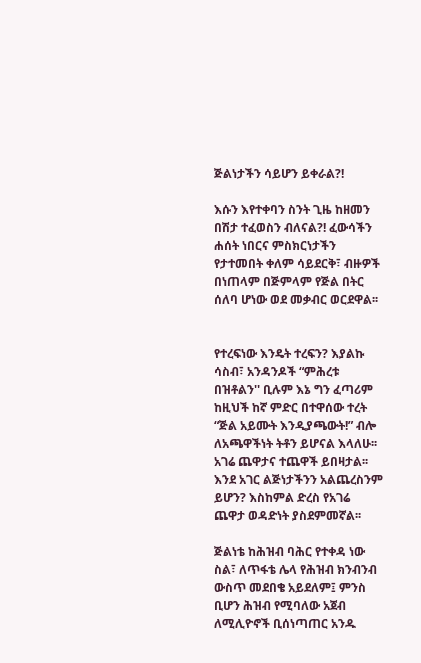ጅልነታችን ሳይሆን ይቀራል?!

እሱን እየተቀባን ስንት ጊዜ ከዘመን በሽታ ተፈወስን ብለናል?! ፈውሳችን ሐሰት ነበርና ምስክርነታችን የታተመበት ቀለም ሳይደርቅ፣ ብዙዎች በነጠላም በጅምላም የጅል በትር ሰለባ ሆነው ወደ መቃብር ወርደዋል፡፡


የተረፍነው እንዴት ተረፍን? እያልኩ ሳስብ፣ አንዳንዶች “ምሕረቱ በዝቶልን'' ቢሉም እኔ ግን ፈጣሪም ከዚህች ከኛ ምድር በተዋሰው ተረት “ጅል አይሙት እንዲያጫውት!” ብሎ ለአጫዋችነት ትቶን ይሆናል እላለሁ፡፡ አገሬ ጨዋታና ተጨዋች ይበዛታል፡፡ እንደ አገር ልጅነታችንን አልጨረስንም ይሆን? እስከምል ድረስ የአገሬ ጨዋታ ወዳድነት ያስደምመኛል፡፡

ጅልነቴ ከሕዝብ ባሕር የተቀዳ ነው ስል፣ ለጥፋቴ ሌላ የሕዝብ ክንብንብ ውስጥ መደበቄ አይደለም፤ ምንስ ቢሆን ሕዝብ የሚባለው አጀብ ለሚሊዮኖች ቢሰነጣጠር አንዱ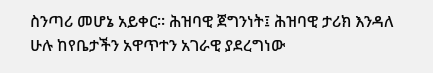ስንጣሪ መሆኔ አይቀር፡፡ ሕዝባዊ ጀግንነት፤ ሕዝባዊ ታሪክ እንዳለ ሁሉ ከየቤታችን አዋጥተን አገራዊ ያደረግነው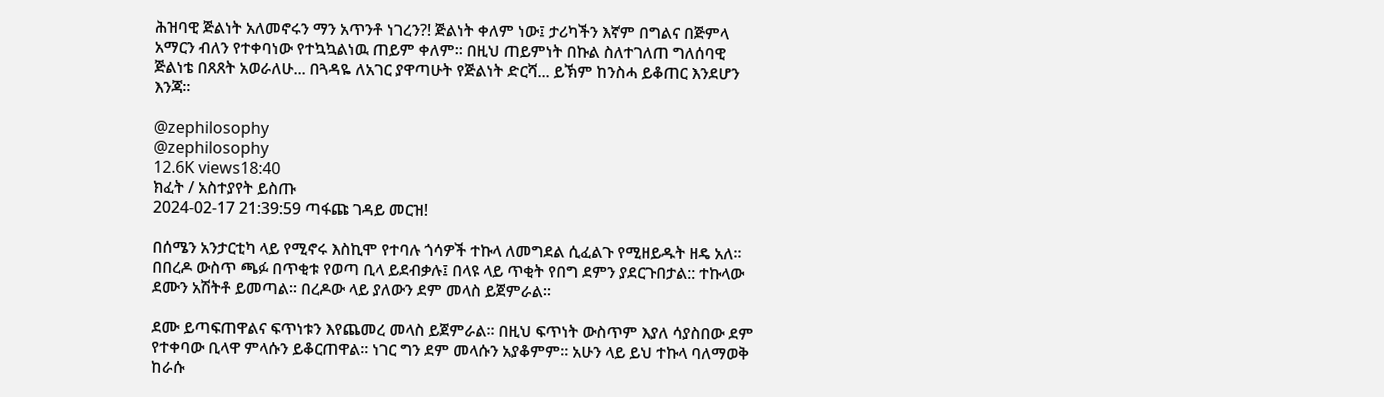ሕዝባዊ ጅልነት አለመኖሩን ማን አጥንቶ ነገረን?! ጅልነት ቀለም ነው፤ ታሪካችን እኛም በግልና በጅምላ አማርን ብለን የተቀባነው የተኳኳልነዉ ጠይም ቀለም፡፡ በዚህ ጠይምነት በኩል ስለተገለጠ ግለሰባዊ ጅልነቴ በጸጸት አወራለሁ... በጓዳዬ ለአገር ያዋጣሁት የጅልነት ድርሻ... ይኽም ከንስሓ ይቆጠር እንደሆን እንጃ፡፡

@zephilosophy
@zephilosophy
12.6K views18:40
ክፈት / አስተያየት ይስጡ
2024-02-17 21:39:59 ጣፋጩ ገዳይ መርዝ!

በሰሜን አንታርቲካ ላይ የሚኖሩ እስኪሞ የተባሉ ጎሳዎች ተኩላ ለመግደል ሲፈልጉ የሚዘይዱት ዘዴ አለ፡፡ በበረዶ ውስጥ ጫፉ በጥቂቱ የወጣ ቢላ ይደብቃሉ፤ በላዩ ላይ ጥቂት የበግ ደምን ያደርጉበታል:: ተኩላው ደሙን አሽትቶ ይመጣል፡፡ በረዶው ላይ ያለውን ደም መላስ ይጀምራል።

ደሙ ይጣፍጠዋልና ፍጥነቱን እየጨመረ መላስ ይጀምራል፡፡ በዚህ ፍጥነት ውስጥም እያለ ሳያስበው ደም የተቀባው ቢላዋ ምላሱን ይቆርጠዋል፡፡ ነገር ግን ደም መላሱን አያቆምም፡፡ አሁን ላይ ይህ ተኩላ ባለማወቅ ከራሱ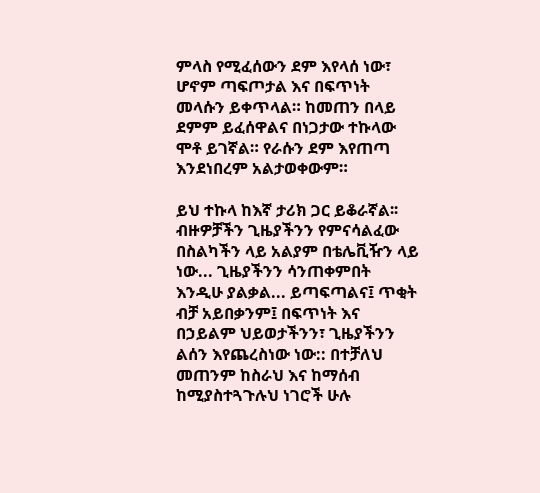ምላስ የሚፈሰውን ደም እየላሰ ነው፣ ሆኖም ጣፍጦታል እና በፍጥነት መላሱን ይቀጥላል። ከመጠን በላይ ደምም ይፈሰዋልና በነጋታው ተኩላው ሞቶ ይገኛል። የራሱን ደም እየጠጣ እንደነበረም አልታወቀውም።

ይህ ተኩላ ከእኛ ታሪክ ጋር ይቆራኛል፡፡ ብዙዎቻችን ጊዜያችንን የምናሳልፈው በስልካችን ላይ አልያም በቴሌቪዥን ላይ ነው... ጊዜያችንን ሳንጠቀምበት እንዲሁ ያልቃል... ይጣፍጣልና፤ ጥቂት ብቻ አይበቃንም፤ በፍጥነት እና በኃይልም ህይወታችንን፣ ጊዜያችንን ልሰን እየጨረስነው ነው:: በተቻለህ መጠንም ከስራህ እና ከማሰብ ከሚያስተጓጉሉህ ነገሮች ሁሉ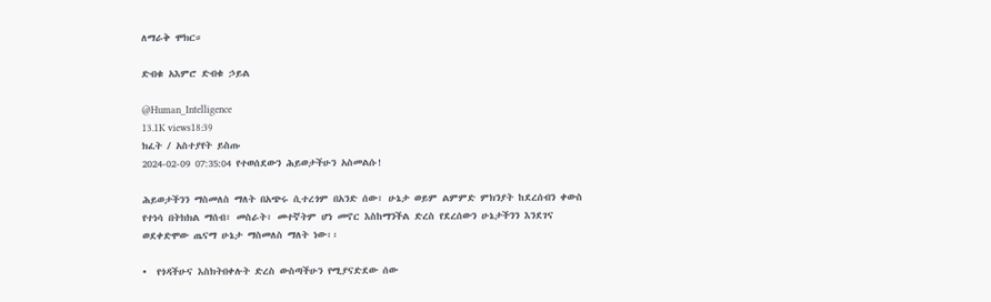ለማራቅ ሞክር።

ድብቁ አእምሮ ድብቁ ኃይል

@Human_Intelligence
13.1K views18:39
ክፈት / አስተያየት ይስጡ
2024-02-09 07:35:04 የተወሰደውን ሕይወታችሁን አስመልሱ!

ሕይወታችንን ማስመለስ ማለት በአጭሩ ሲተረጎም በአንድ ሰው፣ ሁኔታ ወይም ልምምድ ምክንያት ከደረሰብን ቀውስ የተነሳ በትክክል ማሰብ፣ መስራት፣ መተኛትም ሆነ መኖር እስከማንችል ድረስ የደረሰውን ሁኔታችንን እንደገና ወደቀድሞው ጤናማ ሁኔታ ማስመለስ ማለት ነው፡፡

•  የጎዳችሁና እስክትበቀሉት ድረስ ውስጣችሁን የሚያናድደው ሰው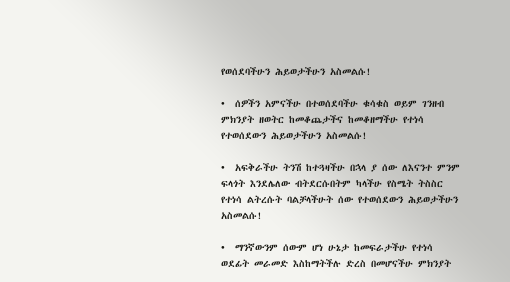የወሰደባችሁን ሕይወታችሁን አስመልሱ!

•  ሰዎችን አምናችሁ በተወሰደባችሁ ቁሳቁስ ወይም ገንዘብ ምክንያት ዘወትር ከመቆጨታችና ከመቆዘማችሁ የተነሳ የተወሰደውን ሕይወታችሁን አስመልሱ!

•  አፍቅራችሁ ትንሽ ከተጓዛችሁ በኋላ ያ ሰው ለእናንተ ምንም ፍላጎት እንደሌለው ብትደርሱበትም ካላችሁ የስሜት ትስስር የተነሳ ልትረሱት ባልቻላችሁት ሰው የተወሰደውን ሕይወታችሁን አስመልሱ!

•  ማንኛውንም ሰውም ሆነ ሁኔታ ከመፍራታችሁ የተነሳ ወደፊት መራመድ እስከማትችሉ ድረስ በመሆናችሁ ምክንያት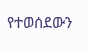የተወሰደውን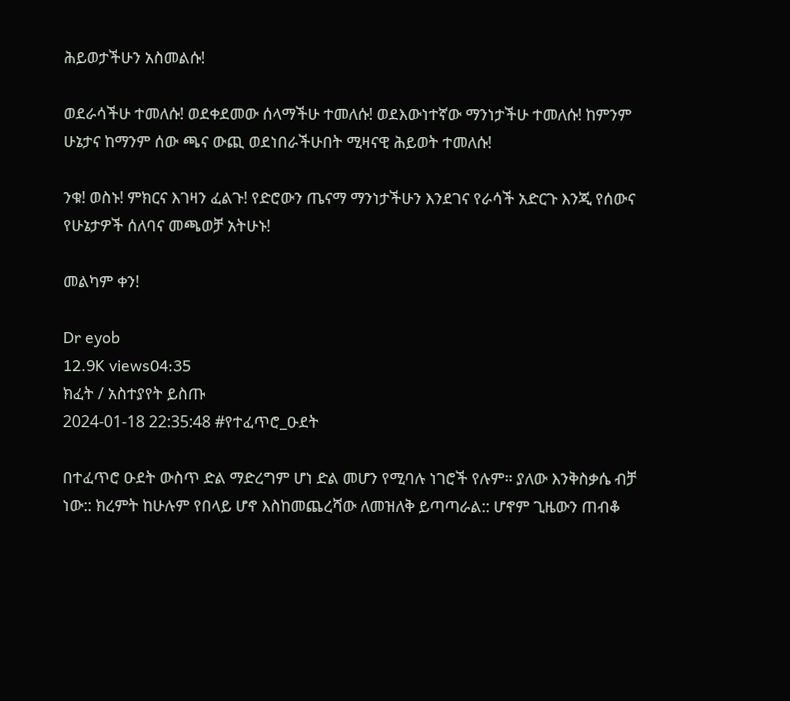ሕይወታችሁን አስመልሱ!

ወደራሳችሁ ተመለሱ! ወደቀደመው ሰላማችሁ ተመለሱ! ወደእውነተኛው ማንነታችሁ ተመለሱ! ከምንም ሁኔታና ከማንም ሰው ጫና ውጪ ወደነበራችሁበት ሚዛናዊ ሕይወት ተመለሱ!

ንቁ! ወስኑ! ምክርና እገዛን ፈልጉ! የድሮውን ጤናማ ማንነታችሁን እንደገና የራሳች አድርጉ እንጂ የሰውና የሁኔታዎች ሰለባና መጫወቻ አትሁኑ!

መልካም ቀን!

Dr eyob
12.9K views04:35
ክፈት / አስተያየት ይስጡ
2024-01-18 22:35:48 #የተፈጥሮ_ዑደት

በተፈጥሮ ዑደት ውስጥ ድል ማድረግም ሆነ ድል መሆን የሚባሉ ነገሮች የሉም። ያለው እንቅስቃሴ ብቻ ነው:: ክረምት ከሁሉም የበላይ ሆኖ እስከመጨረሻው ለመዝለቅ ይጣጣራል:: ሆኖም ጊዜውን ጠብቆ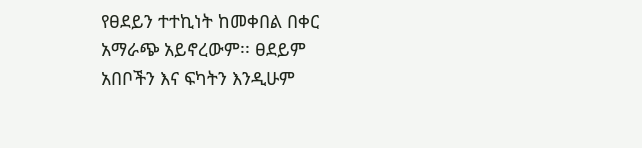የፀደይን ተተኪነት ከመቀበል በቀር አማራጭ አይኖረውም፡፡ ፀደይም አበቦችን እና ፍካትን እንዲሁም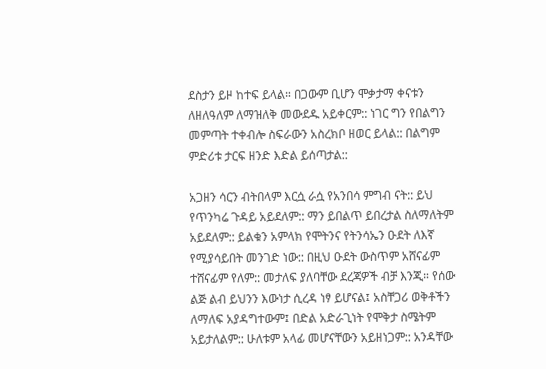ደስታን ይዞ ከተፍ ይላል። በጋውም ቢሆን ሞቃታማ ቀናቱን ለዘለዓለም ለማዝለቅ መውደዱ አይቀርም:: ነገር ግን የበልግን መምጣት ተቀብሎ ስፍራውን አስረክቦ ዘወር ይላል:: በልግም ምድሪቱ ታርፍ ዘንድ እድል ይሰጣታል::

አጋዘን ሳርን ብትበላም እርሷ ራሷ የአንበሳ ምግብ ናት:: ይህ የጥንካሬ ጉዳይ አይደለም:: ማን ይበልጥ ይበረታል ስለማለትም አይደለም:: ይልቁን አምላክ የሞትንና የትንሳኤን ዑደት ለእኛ የሚያሳይበት መንገድ ነው:: በዚህ ዑደት ውስጥም አሸናፊም ተሸናፊም የለም:: መታለፍ ያለባቸው ደረጃዎች ብቻ እንጂ። የሰው ልጅ ልብ ይህንን እውነታ ሲረዳ ነፃ ይሆናል፤ አስቸጋሪ ወቅቶችን ለማለፍ አያዳግተውም፤ በድል አድራጊነት የሞቅታ ስሜትም አይታለልም:: ሁለቱም አላፊ መሆናቸውን አይዘነጋም:: አንዳቸው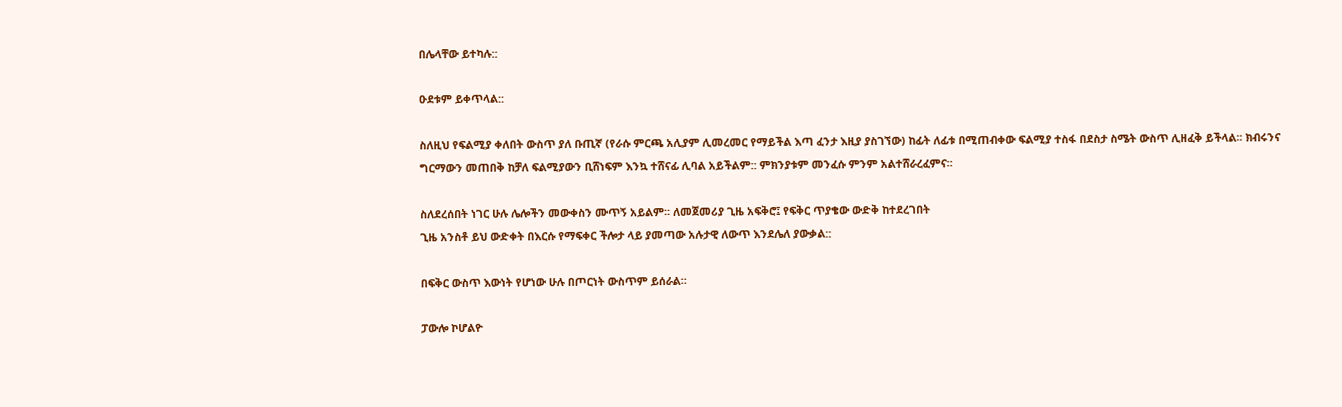በሌላቸው ይተካሉ::

ዑደቱም ይቀጥላል::

ስለዚህ የፍልሚያ ቀለበት ውስጥ ያለ ቡጢኛ (የራሱ ምርጫ አሊያም ሊመረመር የማይችል እጣ ፈንታ እዚያ ያስገኘው) ከፊት ለፊቱ በሚጠብቀው ፍልሚያ ተስፋ በደስታ ስሜት ውስጥ ሊዘፈቅ ይችላል፡፡ ክብሩንና ግርማውን መጠበቅ ከቻለ ፍልሚያውን ቢሸነፍም እንኳ ተሸናፊ ሊባል አይችልም:: ምክንያቱም መንፈሱ ምንም አልተሸራረፈምና።

ስለደረሰበት ነገር ሁሉ ሌሎችን መውቀስን ሙጥኝ አይልም፡፡ ለመጀመሪያ ጊዜ አፍቅሮ፤ የፍቅር ጥያቄው ውድቅ ከተደረገበት
ጊዜ አንስቶ ይህ ውድቀት በእርሱ የማፍቀር ችሎታ ላይ ያመጣው አሉታዊ ለውጥ እንደሌለ ያውቃል::

በፍቅር ውስጥ እውነት የሆነው ሁሉ በጦርነት ውስጥም ይሰራል።

ፓውሎ ኮሆልዮ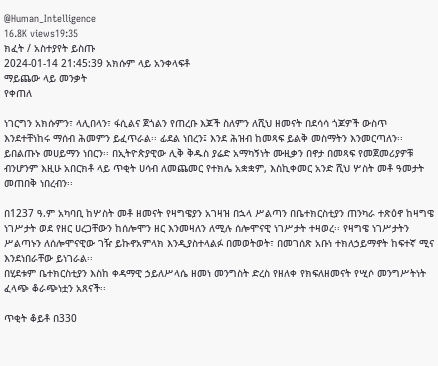@Human_Intelligence
16.8K views19:35
ክፈት / አስተያየት ይስጡ
2024-01-14 21:45:39 አክሱም ላይ አንቀላፍቶ
ማይጨው ላይ መንቃት
የቀጠለ

ነገርግን አክሱምን፣ ላሊበላን፣ ፋሲልና ጀጎልን የጠረቡ እጆች ስለምን ለሺህ ዘመናት በደሳሳ ጎጆዎች ውስጥ እንደተቸነከሩ ማሰብ ሕመምን ይፈጥራል፡፡ ፊደል ነበረን፤ እንደ ሕዝብ ከመጻፍ ይልቅ መስማትን እንመርጣለን፡፡ ይበልጡኑ መሀይማን ነበርን፡፡ በኢትዮጵያዊው ሊቅ ቅዱስ ያሬድ አማካኝነት ሙዚቃን በኖታ በመጻፍ የመጀመሪያዎቹ ብንሆንም እዚሁ አበርክቶ ላይ ጥቂት ሀሳብ ለመጨመር የተክሌ አቋቋም, እስኪቀመር አንድ ሺህ ሦስት መቶ ዓመታት መጠበቅ ነበረብን፡፡

በ1237 ዓ.ም አካባቢ ከሦስት መቶ ዘመናት የዛግዌያን አገዛዝ በኋላ ሥልጣን በቤተክርስቲያን ጠንካራ ተጽዕኖ ከዛግዌ ነገሥታት ወደ የዘር ሀረጋቸውን ከሰሎሞን ዘር እንመዛለን ለሚሉ ሰሎሞናዊ ነገሥታት ተዛወረ፡፡ የዛግዌ ነገሥታትን ሥልጣኑን ለሰሎሞናዊው ገዥ ይኩኖአምላክ እንዲያስተላልፉ በመወትወት፣ በመገሰጽ አቡነ ተክለኃይማኖት ከፍተኛ ሚና እንደነበራቸው ይነገራል፡፡
በሂደቱም ቤተክርስቲያን እስከ ቀዳማዊ ኃይለሥላሴ ዘመነ መንግስት ድረስ የዘለቀ የክፍለዘመናት የሢሶ መንግሥትነት ፈላጭ ቆራጭነቷን አጸናች፡፡

ጥቂት ቆይቶ በ330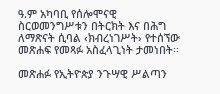ዓ.ም አካባቢ የሰሎሞናዊ ስርወመንግሥቱን በትርክት እና በሕግ ለማጽናት ሲባል ‹ክብረነገሥት› የተሰኘው መጽሐፍ የመጻፉ አስፈላጊነት ታመነበት፡፡

መጽሐፉ የኢትዮጵያ ንጉሣዊ ሥልጣን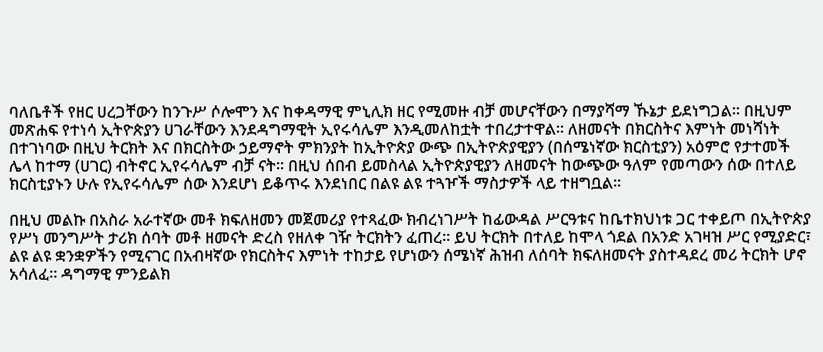ባለቤቶች የዘር ሀረጋቸውን ከንጉሥ ሶሎሞን እና ከቀዳማዊ ምኒሊክ ዘር የሚመዙ ብቻ መሆናቸውን በማያሻማ ኹኔታ ይደነግጋል፡፡ በዚህም መጽሐፍ የተነሳ ኢትዮጵያን ሀገራቸውን እንደዳግማዊት ኢየሩሳሌም እንዲመለከቷት ተበረታተዋል፡፡ ለዘመናት በክርስትና እምነት መነሻነት በተገነባው በዚህ ትርክት እና በክርስትው ኃይማኖት ምክንያት ከኢትዮጵያ ውጭ በኢትዮጵያዊያን (በሰሜነኛው ክርስቲያን) አዕምሮ የታተመች ሌላ ከተማ (ሀገር) ብትኖር ኢየሩሳሌም ብቻ ናት፡፡ በዚህ ሰበብ ይመስላል ኢትዮጵያዊያን ለዘመናት ከውጭው ዓለም የመጣውን ሰው በተለይ ክርስቲያኑን ሁሉ የኢየሩሳሌም ሰው እንደሆነ ይቆጥሩ እንደነበር በልዩ ልዩ ተጓዦች ማስታዎች ላይ ተዘግቧል፡፡

በዚህ መልኩ በአስራ አራተኛው መቶ ክፍለዘመን መጀመሪያ የተጻፈው ክብረነገሥት ከፊውዳል ሥርዓቱና ከቤተክህነቱ ጋር ተቀይጦ በኢትዮጵያ የሥነ መንግሥት ታሪክ ሰባት መቶ ዘመናት ድረስ የዘለቀ ገዥ ትርክትን ፈጠረ፡፡ ይህ ትርክት በተለይ ከሞላ ጎደል በአንድ አገዛዝ ሥር የሚያድር፣ ልዩ ልዩ ቋንቋዎችን የሚናገር በአብዛኛው የክርስትና እምነት ተከታይ የሆነውን ሰሜነኛ ሕዝብ ለሰባት ክፍለዘመናት ያስተዳደረ መሪ ትርክት ሆኖ አሳለፈ፡፡ ዳግማዊ ምንይልክ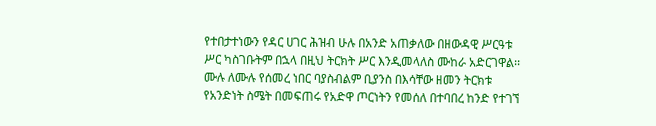የተበታተነውን የዳር ሀገር ሕዝብ ሁሉ በአንድ አጠቃለው በዘውዳዊ ሥርዓቱ ሥር ካስገቡትም በኋላ በዚህ ትርክት ሥር እንዲመላለስ ሙከራ አድርገዋል፡፡ ሙሉ ለሙሉ የሰመረ ነበር ባያስብልም ቢያንስ በእሳቸው ዘመን ትርክቱ የአንድነት ስሜት በመፍጠሩ የአድዋ ጦርነትን የመሰለ በተባበረ ከንድ የተገኘ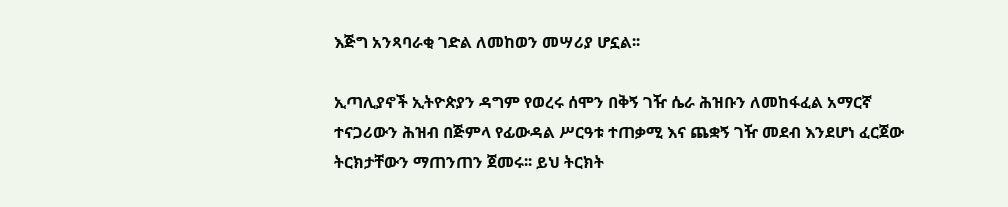እጅግ አንጻባራቂ ገድል ለመከወን መሣሪያ ሆኗል፡፡

ኢጣሊያኖች ኢትዮጵያን ዳግም የወረሩ ሰሞን በቅኝ ገዥ ሴራ ሕዝቡን ለመከፋፈል አማርኛ ተናጋሪውን ሕዝብ በጅምላ የፊውዳል ሥርዓቱ ተጠቃሚ እና ጨቋኝ ገዥ መደብ እንደሆነ ፈርጀው ትርክታቸውን ማጠንጠን ጀመሩ፡፡ ይህ ትርክት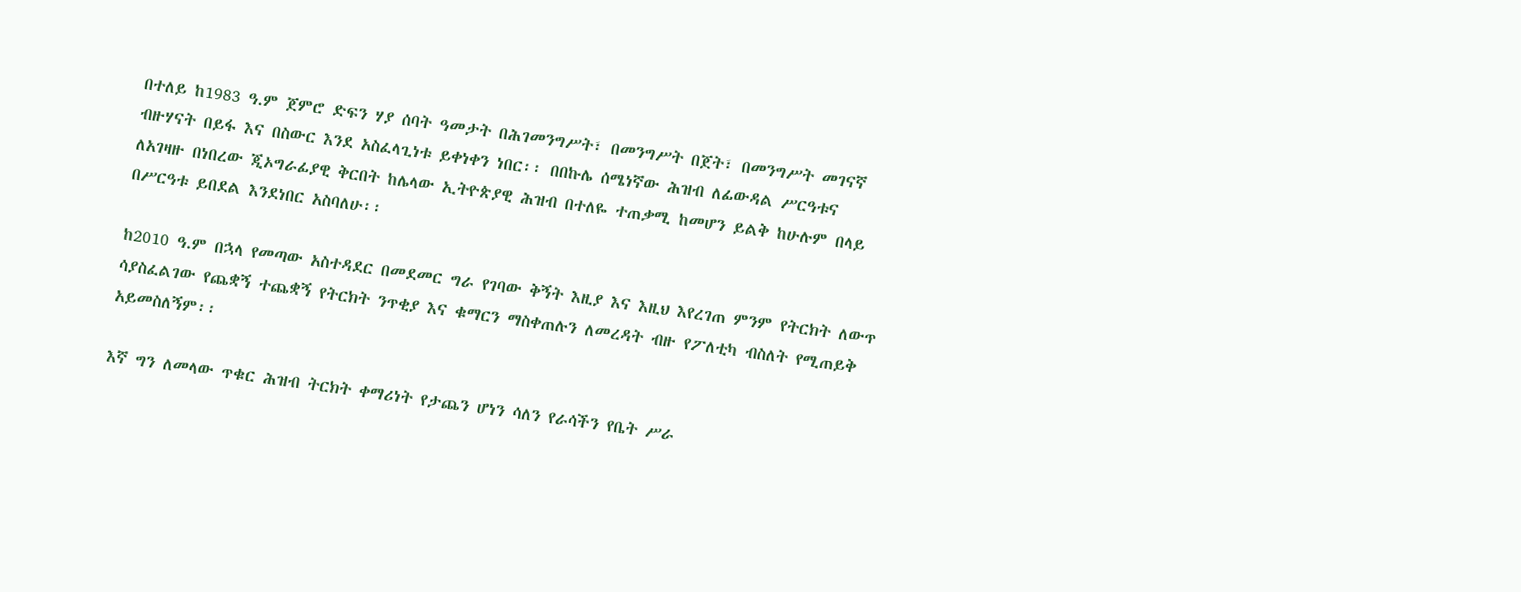በተለይ ከ1983 ዓ.ም ጀምሮ ድፍን ሃያ ሰባት ዓመታት በሕገመንግሥት፣ በመንግሥት በጀት፣ በመንግሥት መገናኛ ብዙሃናት በይፋ እና በስውር እንደ አስፈላጊነቱ ይቀነቀን ነበር፡፡ በበኩሌ ሰሜነኛው ሕዝብ ለፊውዳል ሥርዓቱና ለአገዛዙ በነበረው ጂኦግራፊያዊ ቅርበት ከሌላው ኢትዮጵያዊ ሕዝብ በተለዬ ተጠቃሚ ከመሆን ይልቅ ከሁሉም በላይ በሥርዓቱ ይበደል እንደነበር አስባለሁ፡፡

ከ2010 ዓ.ም በኋላ የመጣው አስተዳደር በመደመር ግራ የገባው ቅኝት እዚያ እና እዚህ እየረገጠ ምንም የትርክት ለውጥ ሳያስፈልገው የጨቋኝ ተጨቋኝ የትርክት ንጥቂያ እና ቁማርን ማስቀጠሉን ለመረዳት ብዙ የፖለቲካ ብስለት የሚጠይቅ አይመስለኝም፡፡

እኛ ግን ለመላው ጥቁር ሕዝብ ትርክት ቀማሪነት የታጨን ሆነን ሳለን የራሳችን የቤት ሥራ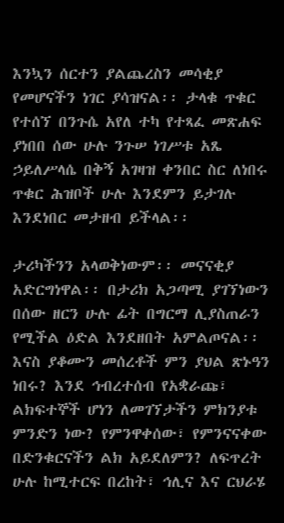እንኳን ሰርተን ያልጨረስን መሳቂያ የመሆናችን ነገር ያሳዝናል፡፡ ታላቁ ጥቁር የተሰኘ በንጉሴ አየለ ተካ የተጻፈ መጽሐፍ ያነበበ ሰው ሁሉ ንጉሠ ነገሥቱ አጼ ኃይለሥላሴ በቅኝ አገዛዝ ቀንበር ስር ለነበሩ ጥቁር ሕዝቦች ሁሉ እንደምን ይታገሉ እንደነበር መታዘብ ይችላል፡፡

ታሪካችንን አላወቅነውም፡፡ መናናቂያ አድርግነዋል፡፡ በታሪክ አጋጣሚ ያገኘነውን በሰው ዘርን ሁሉ ፊት በግርማ ሊያስጠራን የሚችል ዕድል እንደዘበት አምልጦናል፡፡ እናስ ያቆሙን መሰረቶች ምን ያህል ጽኑዓን ነበሩ? እንደ ኅብረተሰብ የአቋራጩ፣ ልክፍተኞች ሆነን ለመገኘታችን ምክንያቱ ምንድን ነው? የምንዋቀሰው፣ የምንናናቀው በድንቁርናችን ልክ አይደለምን? ለፍጥረት ሁሉ ከሚተርፍ በረከት፣ ኅሊና እና ርህራሄ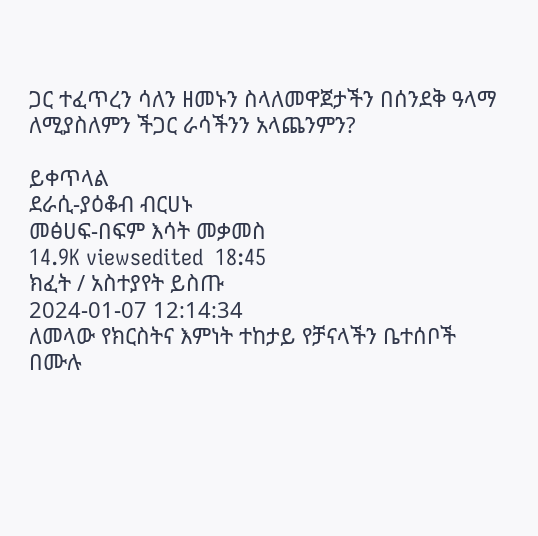ጋር ተፈጥረን ሳለን ዘመኑን ስላለመዋጀታችን በሰንደቅ ዓላማ ለሚያስለምን ችጋር ራሳችንን አላጨንምን?

ይቀጥላል
ደራሲ-ያዕቆብ ብርሀኑ
መፅሀፍ-በፍም እሳት መቃመስ
14.9K viewsedited  18:45
ክፈት / አስተያየት ይስጡ
2024-01-07 12:14:34
ለመላው የክርስትና እምነት ተከታይ የቻናላችን ቤተሰቦች በሙሉ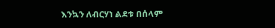እንኳን ለብርሃነ ልደቱ በሰላም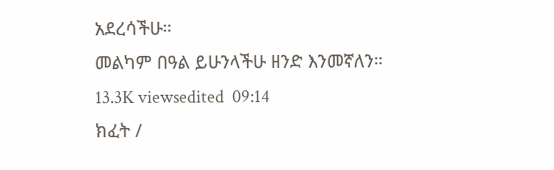አደረሳችሁ።
መልካም በዓል ይሁንላችሁ ዘንድ እንመኛለን።
13.3K viewsedited  09:14
ክፈት /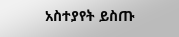አስተያየት ይስጡ